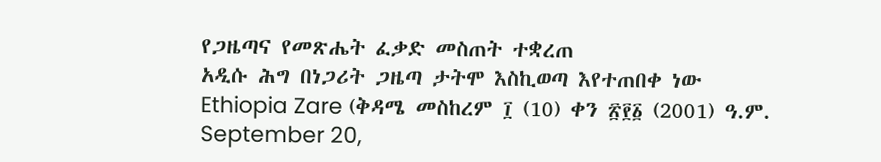የጋዜጣና የመጽሔት ፈቃድ መስጠት ተቋረጠ
አዲሱ ሕግ በነጋሪት ጋዜጣ ታትሞ እስኪወጣ እየተጠበቀ ነው
Ethiopia Zare (ቅዳሜ መስከረም ፲ (10) ቀን ፳፻፩ (2001) ዓ.ም. September 20,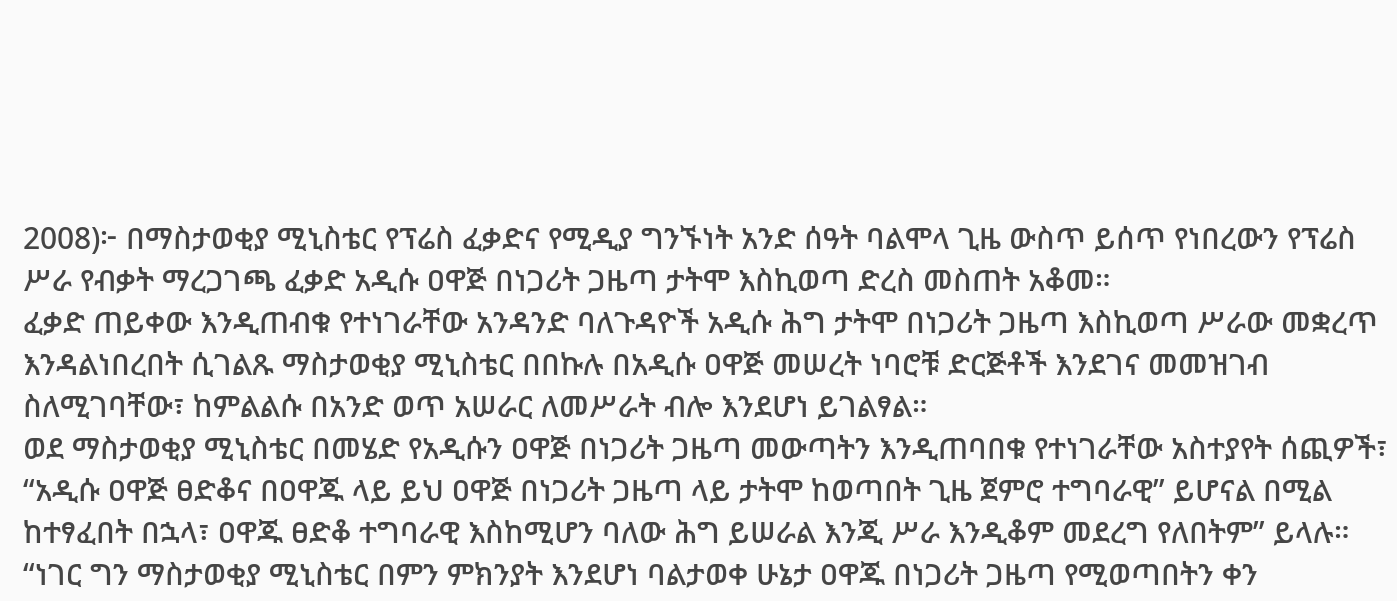2008)፦ በማስታወቂያ ሚኒስቴር የፕሬስ ፈቃድና የሚዲያ ግንኙነት አንድ ሰዓት ባልሞላ ጊዜ ውስጥ ይሰጥ የነበረውን የፕሬስ ሥራ የብቃት ማረጋገጫ ፈቃድ አዲሱ ዐዋጅ በነጋሪት ጋዜጣ ታትሞ እስኪወጣ ድረስ መስጠት አቆመ።
ፈቃድ ጠይቀው እንዲጠብቁ የተነገራቸው አንዳንድ ባለጉዳዮች አዲሱ ሕግ ታትሞ በነጋሪት ጋዜጣ እስኪወጣ ሥራው መቋረጥ እንዳልነበረበት ሲገልጹ ማስታወቂያ ሚኒስቴር በበኩሉ በአዲሱ ዐዋጅ መሠረት ነባሮቹ ድርጅቶች እንደገና መመዝገብ ስለሚገባቸው፣ ከምልልሱ በአንድ ወጥ አሠራር ለመሥራት ብሎ እንደሆነ ይገልፃል።
ወደ ማስታወቂያ ሚኒስቴር በመሄድ የአዲሱን ዐዋጅ በነጋሪት ጋዜጣ መውጣትን እንዲጠባበቁ የተነገራቸው አስተያየት ሰጪዎች፣ “አዲሱ ዐዋጅ ፀድቆና በዐዋጁ ላይ ይህ ዐዋጅ በነጋሪት ጋዜጣ ላይ ታትሞ ከወጣበት ጊዜ ጀምሮ ተግባራዊ” ይሆናል በሚል ከተፃፈበት በኋላ፣ ዐዋጁ ፀድቆ ተግባራዊ እስከሚሆን ባለው ሕግ ይሠራል እንጂ ሥራ እንዲቆም መደረግ የለበትም” ይላሉ።
“ነገር ግን ማስታወቂያ ሚኒስቴር በምን ምክንያት እንደሆነ ባልታወቀ ሁኔታ ዐዋጁ በነጋሪት ጋዜጣ የሚወጣበትን ቀን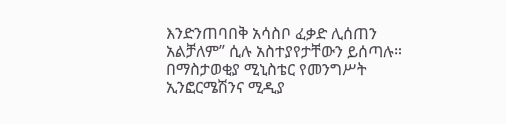እንድንጠባበቅ አሳስቦ ፈቃድ ሊሰጠን አልቻለም” ሲሉ አስተያየታቸውን ይሰጣሉ።
በማስታወቂያ ሚኒስቴር የመንግሥት ኢንፎርሜሽንና ሚዲያ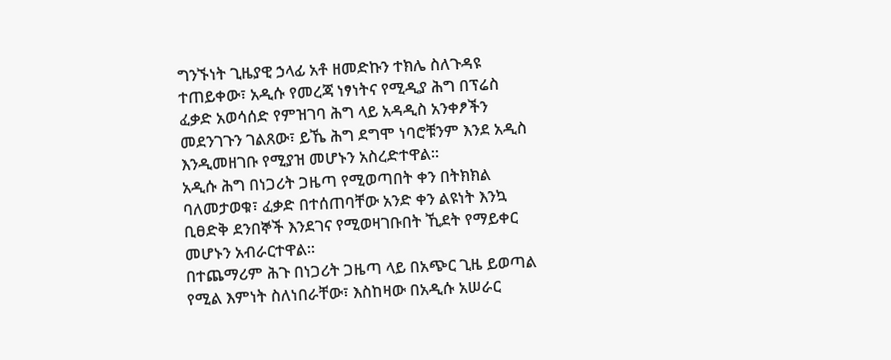ግንኙነት ጊዜያዊ ኃላፊ አቶ ዘመድኩን ተክሌ ስለጉዳዩ ተጠይቀው፣ አዲሱ የመረጃ ነፃነትና የሚዲያ ሕግ በፕሬስ ፈቃድ አወሳሰድ የምዝገባ ሕግ ላይ አዳዲስ አንቀፆችን መደንገጉን ገልጸው፣ ይኼ ሕግ ደግሞ ነባሮቹንም እንደ አዲስ እንዲመዘገቡ የሚያዝ መሆኑን አስረድተዋል።
አዲሱ ሕግ በነጋሪት ጋዜጣ የሚወጣበት ቀን በትክክል ባለመታወቁ፣ ፈቃድ በተሰጠባቸው አንድ ቀን ልዩነት እንኳ ቢፀድቅ ደንበኞች እንደገና የሚወዛገቡበት ኺደት የማይቀር መሆኑን አብራርተዋል።
በተጨማሪም ሕጉ በነጋሪት ጋዜጣ ላይ በአጭር ጊዜ ይወጣል የሚል እምነት ስለነበራቸው፣ እስከዛው በአዲሱ አሠራር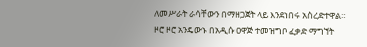ለመሥራት ራሳቸውን በማዘጋጀት ላይ እንደነበሩ አስረድተዋል።
ዞሮ ዞሮ አንዴውኑ በአዲሱ ዐዋጅ ተመዝግቦ ፈቃድ ማግኘት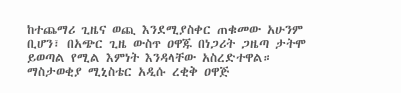ከተጨማሪ ጊዜና ወጪ እንደሚያስቀር ጠቁመው አሁንም ቢሆን፣ በአጭር ጊዜ ውስጥ ዐዋጁ በነጋሪት ጋዜጣ ታትሞ ይወጣል የሚል እምነት እንዳላቸው አስረድተዋል።
ማስታወቂያ ሚኒስቴር አዲሱ ረቂቅ ዐዋጅ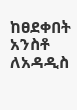ከፀደቀበት አንስቶ ለአዳዲስ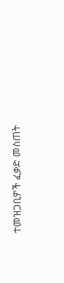ተመዝጋቢዎች ፈቃድ መስጠት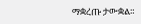ማቋረጡ ታውቋል።